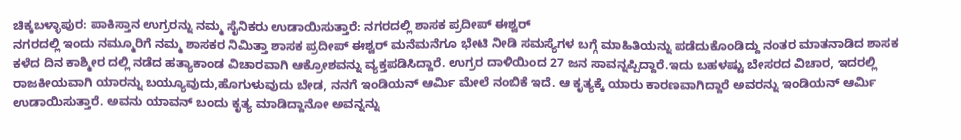ಚಿಕ್ಕಬಳ್ಳಾಪುರ: ಪಾಕಿಸ್ತಾನ ಉಗ್ರರನ್ನು ನಮ್ಮ ಸೈನಿಕರು ಉಡಾಯಿಸುತ್ತಾರೆ: ನಗರದಲ್ಲಿ ಶಾಸಕ ಪ್ರದೀಪ್ ಈಶ್ವರ್
ನಗರದಲ್ಲಿ ಇಂದು ನಮ್ಮೂರಿಗೆ ನಮ್ಮ ಶಾಸಕರ ನಿಮಿತ್ತಾ ಶಾಸಕ ಪ್ರದೀಪ್ ಈಶ್ವರ್ ಮನೆಮನೆಗೂ ಭೇಟಿ ನೀಡಿ ಸಮಸ್ಯೆಗಳ ಬಗ್ಗೆ ಮಾಹಿತಿಯನ್ನು ಪಡೆದುಕೊಂಡಿದ್ದು ನಂತರ ಮಾತನಾಡಿದ ಶಾಸಕ ಕಳೆದ ದಿನ ಕಾಶ್ಮೀರ ದಲ್ಲಿ ನಡೆದ ಹತ್ಯಾಕಾಂಡ ವಿಚಾರವಾಗಿ ಆಕ್ರೋಶವನ್ನು ವ್ಯಕ್ತಪಡಿಸಿದ್ದಾರೆ. ಉಗ್ರರ ದಾಳಿಯಿಂದ 27 ಜನ ಸಾವನ್ನಪ್ಪಿದ್ದಾರೆ.ಇದು ಬಹಳಷ್ಟು ಬೇಸರದ ವಿಚಾರ, ಇದರಲ್ಲಿ ರಾಜಕೀಯವಾಗಿ ಯಾರನ್ನು ಬಯ್ಯೂವುದು,ಹೊಗುಳುವುದು ಬೇಡ, ನನಗೆ ಇಂಡಿಯನ್ ಆರ್ಮಿ ಮೇಲೆ ನಂಬಿಕೆ ಇದೆ. ಆ ಕೃತ್ಯಕ್ಕೆ ಯಾರು ಕಾರಣವಾಗಿದ್ದಾರೆ ಅವರನ್ನು ಇಂಡಿಯನ್ ಆರ್ಮಿ ಉಡಾಯಿಸುತ್ತಾರೆ. ಅವನು ಯಾವನ್ ಬಂದು ಕೃತ್ಯ ಮಾಡಿದ್ದಾನೋ ಅವನ್ನನ್ನು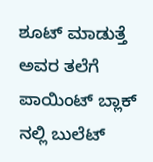ಶೂಟ್ ಮಾಡುತ್ತೆ ಅವರ ತಲೆಗೆ ಪಾಯಿಂಟ್ ಬ್ಲಾಕ್ ನಲ್ಲಿ ಬುಲೆಟ್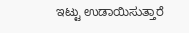ಇಟ್ಟು ಉಡಾಯಿಸುತ್ತಾರೆ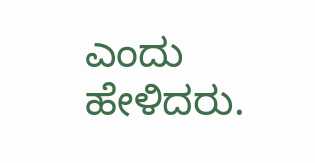ಎಂದು ಹೇಳಿದರು.